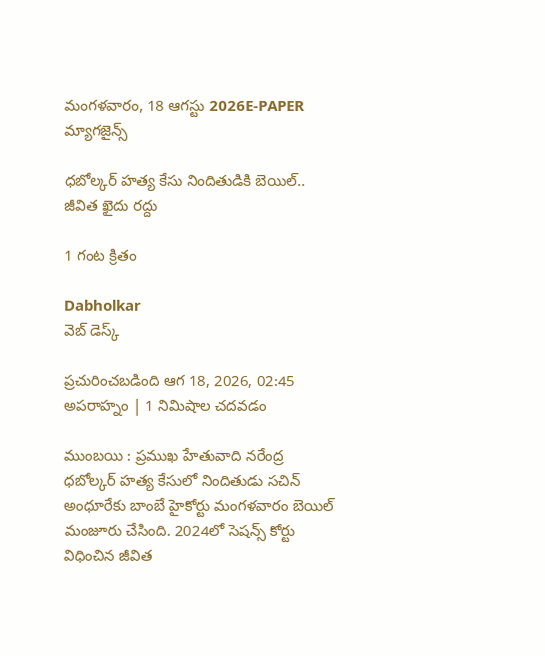మంగళవారం, 18 ఆగస్టు 2026E-PAPER
మ్యాగజైన్స్

ధబోల్కర్‌ హత్య కేసు నిందితుడికి బెయిల్‌.. జీవిత ఖైదు రద్దు

1 గంట క్రితం

Dabholkar
వెబ్ డెస్క్

ప్రచురించబడింది ఆగ 18, 2026, 02:45 అపరాహ్నం | 1 నిమిషాల చదవడం

ముంబయి : ప్రముఖ హేతువాది నరేంద్ర ధబోల్కర్‌ హత్య కేసులో నిందితుడు సచిన్‌ అంధూరేకు బాంబే హైకోర్టు మంగళవారం బెయిల్‌ మంజూరు చేసింది. 2024లో సెషన్స్‌ కోర్టు విధించిన జీవిత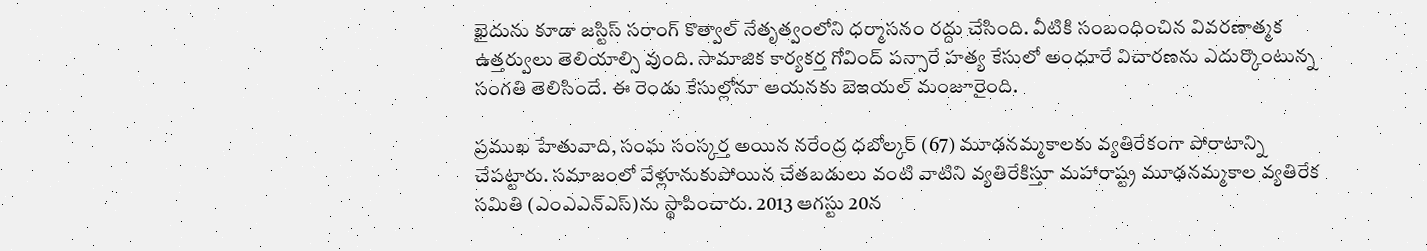ఖైదును కూడా జస్టిస్‌ సరాంగ్‌ కొత్వాల్‌ నేతృత్వంలోని ధర్మాసనం రద్దు చేసింది. వీటికి సంబంధించిన వివరణాత్మక ఉత్తర్వులు తెలియాల్సి వుంది. సామాజిక కార్యకర్త గోవింద్‌ పన్సారే హత్య కేసులో అంధూరే విచారణను ఎదుర్కొంటున్న సంగతి తెలిసిందే. ఈ రెండు కేసుల్లోనూ ఆయనకు బెఇయల్‌ మంజూరైంది.

ప్రముఖ హేతువాది, సంఘ సంస్కర్త అయిన నరేంద్ర ధబోల్కర్‌ (67) మూఢనమ్మకాలకు వ్యతిరేకంగా పోరాటాన్ని చేపట్టారు. సమాజంలో వేళ్లూనుకుపోయిన చేతబడులు వంటి వాటిని వ్యతిరేకిస్తూ మహారాష్ట్ర మూఢనమ్మకాల వ్యతిరేక సమితి (ఎంఎఎన్‌ఎస్‌)ను స్థాపించారు. 2013 ఆగస్టు 20న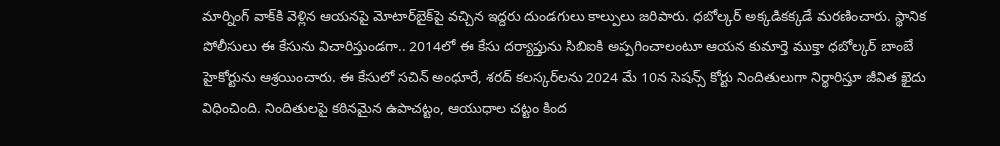మార్నింగ్‌ వాక్‌కి వెళ్లిన ఆయనపై మోటార్‌బైక్‌పై వచ్చిన ఇద్దరు దుండగులు కాల్పులు జరిపారు. ధబోల్కర్‌ అక్కడికక్కడే మరణించారు. స్థానిక పోలీసులు ఈ కేసును విచారిస్తుండగా.. 2014లో ఈ కేసు దర్యాప్తును సిబిఐకి అప్పగించాలంటూ ఆయన కుమార్తె ముక్తా ధబోల్కర్‌ బాంబే హైకోర్టును ఆశ్రయించారు. ఈ కేసులో సచిన్‌ అంధూరే, శరద్‌ కలస్కర్‌లను 2024 మే 10న సెషన్స్‌ కోర్టు నిందితులుగా నిర్థారిస్తూ జీవిత ఖైదు విధించింది. నిందితులపై కఠినమైన ఉపాచట్టం, ఆయుధాల చట్టం కింద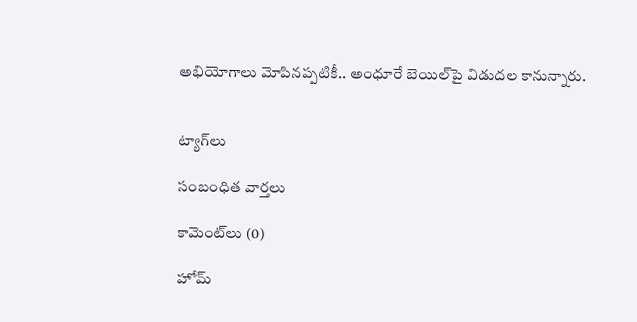అభియోగాలు మోపినప్పటికీ.. అంధూరే బెయిల్‌పై విడుదల కానున్నారు.


ట్యాగ్‌లు

సంబంధిత వార్తలు

కామెంట్‌లు (0)

హోమ్